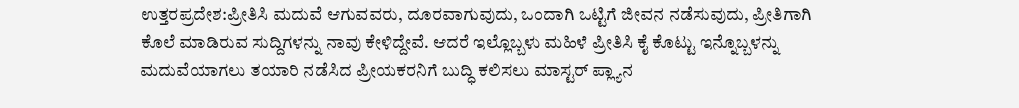ಉತ್ತರಪ್ರದೇಶ:ಪ್ರೀತಿಸಿ ಮದುವೆ ಆಗುವವರು, ದೂರವಾಗುವುದು, ಒಂದಾಗಿ ಒಟ್ಟಿಗೆ ಜೀವನ ನಡೆಸುವುದು, ಪ್ರೀತಿಗಾಗಿ ಕೊಲೆ ಮಾಡಿರುವ ಸುದ್ದಿಗಳನ್ನು ನಾವು ಕೇಳಿದ್ದೇವೆ. ಆದರೆ ಇಲ್ಲೊಬ್ಬಳು ಮಹಿಳೆ ಪ್ರೀತಿಸಿ ಕೈ ಕೊಟ್ಟು ಇನ್ನೊಬ್ಬಳನ್ನು ಮದುವೆಯಾಗಲು ತಯಾರಿ ನಡೆಸಿದ ಪ್ರೀಯಕರನಿಗೆ ಬುದ್ಧಿ ಕಲಿಸಲು ಮಾಸ್ಟರ್ ಪ್ಲ್ಯಾನ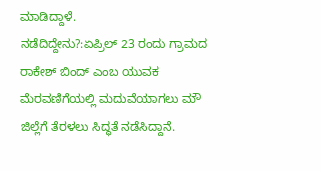ಮಾಡಿದ್ದಾಳೆ.
ನಡೆದಿದ್ದೇನು?:ಏಪ್ರಿಲ್ 23 ರಂದು ಗ್ರಾಮದ ರಾಕೇಶ್ ಬಿಂದ್ ಎಂಬ ಯುವಕ ಮೆರವಣಿಗೆಯಲ್ಲಿ ಮದುವೆಯಾಗಲು ಮೌ ಜಿಲ್ಲೆಗೆ ತೆರಳಲು ಸಿದ್ಧತೆ ನಡೆಸಿದ್ದಾನೆ.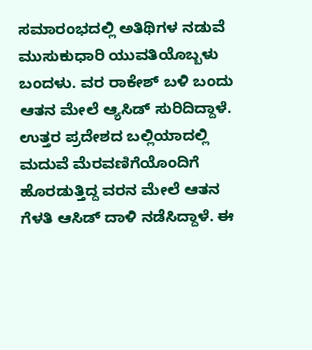ಸಮಾರಂಭದಲ್ಲಿ ಅತಿಥಿಗಳ ನಡುವೆ ಮುಸುಕುಧಾರಿ ಯುವತಿಯೊಬ್ಬಳು ಬಂದಳು. ವರ ರಾಕೇಶ್ ಬಳಿ ಬಂದು ಆತನ ಮೇಲೆ ಆ್ಯಸಿಡ್ ಸುರಿದಿದ್ದಾಳೆ.
ಉತ್ತರ ಪ್ರದೇಶದ ಬಲ್ಲಿಯಾದಲ್ಲಿ ಮದುವೆ ಮೆರವಣಿಗೆಯೊಂದಿಗೆ ಹೊರಡುತ್ತಿದ್ದ ವರನ ಮೇಲೆ ಆತನ ಗೆಳತಿ ಆಸಿಡ್ ದಾಳಿ ನಡೆಸಿದ್ದಾಳೆ. ಈ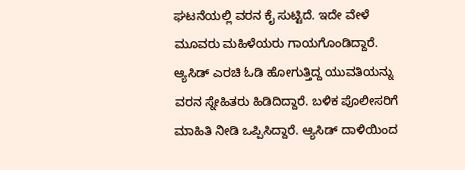ಘಟನೆಯಲ್ಲಿ ವರನ ಕೈ ಸುಟ್ಟಿದೆ. ಇದೇ ವೇಳೆ ಮೂವರು ಮಹಿಳೆಯರು ಗಾಯಗೊಂಡಿದ್ದಾರೆ. ಆ್ಯಸಿಡ್ ಎರಚಿ ಓಡಿ ಹೋಗುತ್ತಿದ್ದ ಯುವತಿಯನ್ನು ವರನ ಸ್ನೇಹಿತರು ಹಿಡಿದಿದ್ದಾರೆ. ಬಳಿಕ ಪೊಲೀಸರಿಗೆ ಮಾಹಿತಿ ನೀಡಿ ಒಪ್ಪಿಸಿದ್ದಾರೆ. ಆ್ಯಸಿಡ್ ದಾಳಿಯಿಂದ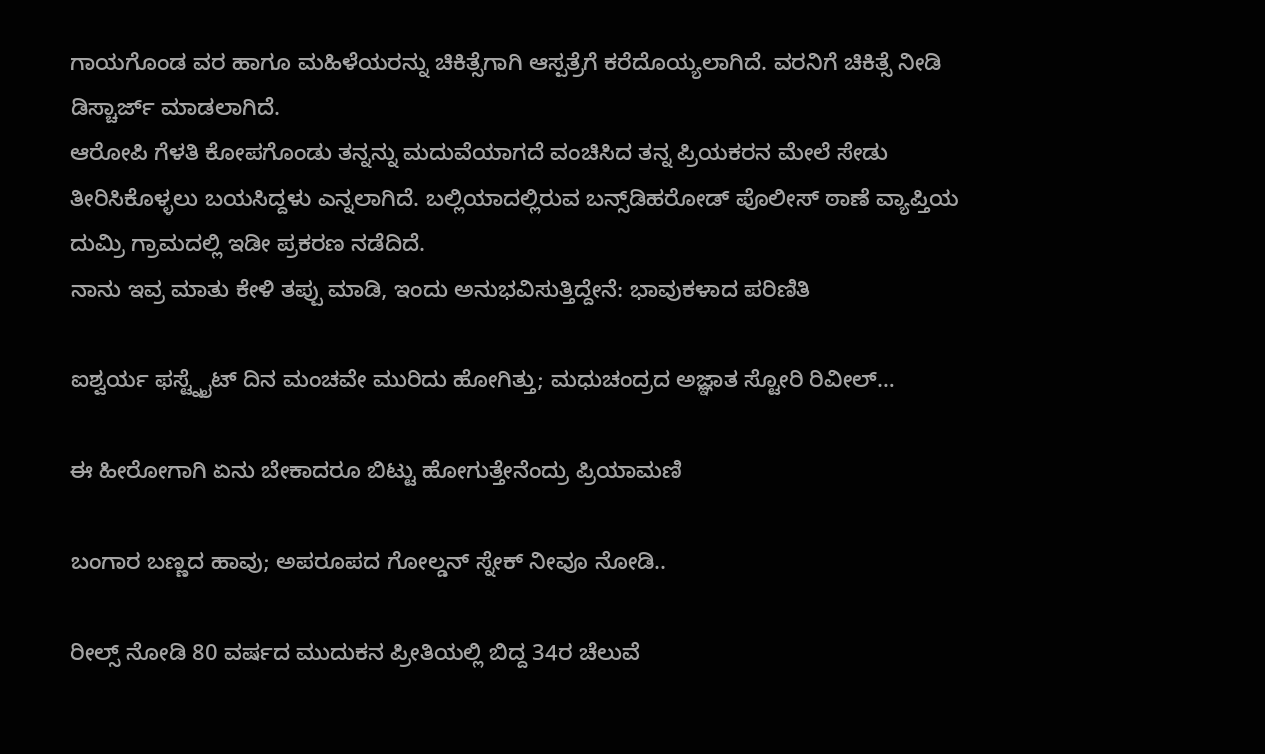ಗಾಯಗೊಂಡ ವರ ಹಾಗೂ ಮಹಿಳೆಯರನ್ನು ಚಿಕಿತ್ಸೆಗಾಗಿ ಆಸ್ಪತ್ರೆಗೆ ಕರೆದೊಯ್ಯಲಾಗಿದೆ. ವರನಿಗೆ ಚಿಕಿತ್ಸೆ ನೀಡಿ ಡಿಸ್ಚಾರ್ಜ್ ಮಾಡಲಾಗಿದೆ.
ಆರೋಪಿ ಗೆಳತಿ ಕೋಪಗೊಂಡು ತನ್ನನ್ನು ಮದುವೆಯಾಗದೆ ವಂಚಿಸಿದ ತನ್ನ ಪ್ರಿಯಕರನ ಮೇಲೆ ಸೇಡು ತೀರಿಸಿಕೊಳ್ಳಲು ಬಯಸಿದ್ದಳು ಎನ್ನಲಾಗಿದೆ. ಬಲ್ಲಿಯಾದಲ್ಲಿರುವ ಬನ್ಸ್‌ಡಿಹರೋಡ್ ಪೊಲೀಸ್ ಠಾಣೆ ವ್ಯಾಪ್ತಿಯ ದುಮ್ರಿ ಗ್ರಾಮದಲ್ಲಿ ಇಡೀ ಪ್ರಕರಣ ನಡೆದಿದೆ.
ನಾನು ಇವ್ರ ಮಾತು ಕೇಳಿ ತಪ್ಪು ಮಾಡಿ, ಇಂದು ಅನುಭವಿಸುತ್ತಿದ್ದೇನೆ: ಭಾವುಕಳಾದ ಪರಿಣಿತಿ

ಐಶ್ವರ್ಯ ಫಸ್ಟ್ನೈಟ್ ದಿನ ಮಂಚವೇ ಮುರಿದು ಹೋಗಿತ್ತು; ಮಧುಚಂದ್ರದ ಅಜ್ಞಾತ ಸ್ಟೋರಿ ರಿವೀಲ್…

ಈ ಹೀರೋಗಾಗಿ ಏನು ಬೇಕಾದರೂ ಬಿಟ್ಟು ಹೋಗುತ್ತೇನೆಂದ್ರು ಪ್ರಿಯಾಮಣಿ

ಬಂಗಾರ ಬಣ್ಣದ ಹಾವು; ಅಪರೂಪದ ಗೋಲ್ಡನ್ ಸ್ನೇಕ್ ನೀವೂ ನೋಡಿ..

ರೀಲ್ಸ್ ನೋಡಿ 80 ವರ್ಷದ ಮುದುಕನ ಪ್ರೀತಿಯಲ್ಲಿ ಬಿದ್ದ 34ರ ಚೆಲುವೆ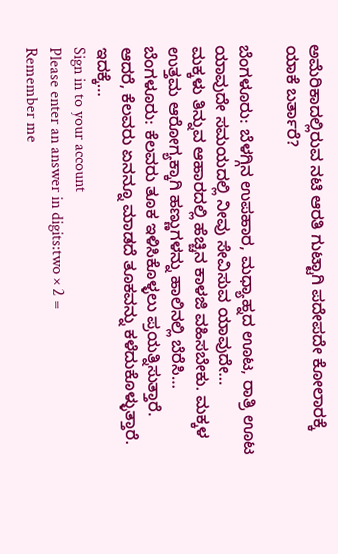ಅಮೆರಿಕಾದಲ್ಲಿರುವ ನಟಿ ಆರತಿ ಗುಟ್ಟಾಗಿ ಪದೇಪದೇ ಕೋಲಾರಕ್ಕೆ ಯಾಕೆ ಬರ್ತಾರೆ?

ಬೆಂಗಳೂರು: ಬೆಳಗ್ಗಿನ ಉಪಹಾರ, ಮಧ್ಯಾಹ್ನದ ಊಟ, ರಾತ್ರಿ ಊಟ ಯಾವುದೇ ಸಮಯದಲ್ಲಿ ನೀವು ಸೇವಿಸುವ ಯಾವುದೇ…
ಮಕ್ಕಳು ತಿನ್ನುವ ಆಹಾರದಲ್ಲಿ ಹೆಚ್ಚಿನ ಕಾಳಜಿ ವಹಿಸಬೇಕು. ಮಕ್ಕಳ ಉತ್ತಮ ಆರೋಗ್ಯಕ್ಕಾಗಿ ಹಣ್ಣುಗಳನ್ನು ಹಾಲಿನಲ್ಲಿ ಬೆರೆಸಿ…
ಬೆಂಗಳೂರು: ಕೆಲವರು ತೂಕ ಇಳಿಸಿಕೊಳ್ಳಲು ಪ್ರಯತ್ನಿಸುತ್ತಾರೆ. ಆದರೆ, ಕೆಲವರು ಏನನ್ನೂ ಮಾಡದೆ ತೂಕವನ್ನು ಕಳೆದುಕೊಳ್ಳುತ್ತಾರೆ. ಇದಕ್ಕೆ…
Sign in to your account
Please enter an answer in digits:two × 2 =
Remember me